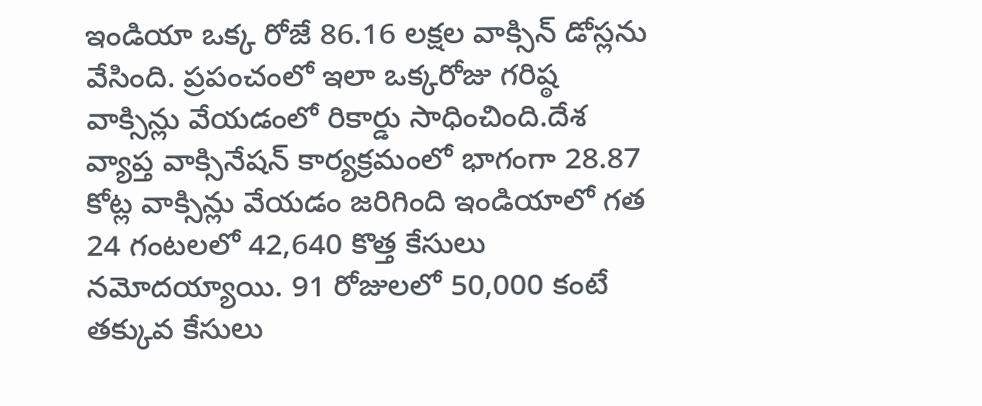ఇండియా ఒక్క రోజే 86.16 లక్షల వాక్సిన్ డోస్లను వేసింది. ప్రపంచంలో ఇలా ఒక్కరోజు గరిష్ఠ వాక్సిన్లు వేయడంలో రికార్డు సాధించింది.దేశ వ్యాప్త వాక్సినేషన్ కార్యక్రమంలో భాగంగా 28.87 కోట్ల వాక్సిన్లు వేయడం జరిగింది ఇండియాలో గత 24 గంటలలో 42,640 కొత్త కేసులు నమోదయ్యాయి. 91 రోజులలో 50,000 కంటే తక్కువ కేసులు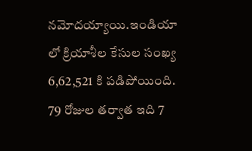నమోదయ్యాయి.ఇండియా లో క్రియాశీల కేసుల సంఖ్య 6,62,521 కి పడిపోయింది. 79 రోజుల తర్వాత ఇది 7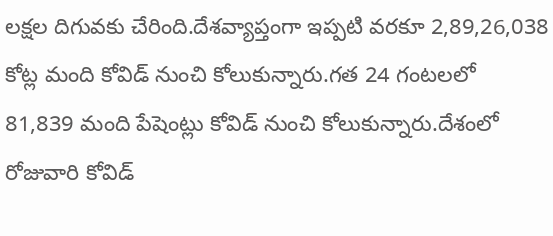లక్షల దిగువకు చేరింది.దేశవ్యాప్తంగా ఇప్పటి వరకూ 2,89,26,038 కోట్ల మంది కోవిడ్ నుంచి కోలుకున్నారు.గత 24 గంటలలో 81,839 మంది పేషెంట్లు కోవిడ్ నుంచి కోలుకున్నారు.దేశంలో రోజువారి కోవిడ్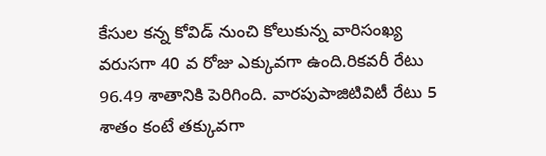కేసుల కన్న కోవిడ్ నుంచి కోలుకున్న వారిసంఖ్య వరుసగా 40 వ రోజు ఎక్కువగా ఉంది.రికవరీ రేటు 96.49 శాతానికి పెరిగింది. వారపుపాజిటివిటీ రేటు 5 శాతం కంటే తక్కువగా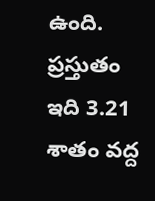ఉంది. ప్రస్తుతం ఇది 3.21 శాతం వద్ద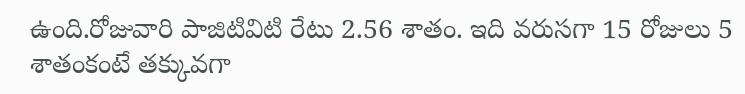ఉంది.రోజువారి పాజిటివిటి రేటు 2.56 శాతం. ఇది వరుసగా 15 రోజులు 5 శాతంకంటే తక్కువగా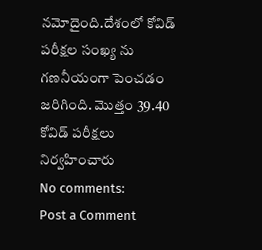నమోదైంది.దేశంలో కోవిడ్ పరీక్షల సంఖ్య ను గణనీయంగా పెంచడం జరిగింది. మొత్తం 39.40 కోవిడ్ పరీక్షలు నిర్వహించారు
No comments:
Post a Comment